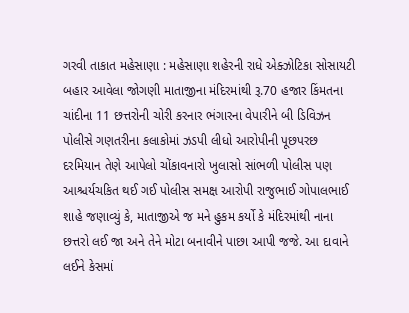ગરવી તાકાત મહેસાણા : મહેસાણા શહેરની રાધે એક્ઝોટિકા સોસાયટી બહાર આવેલા જોગણી માતાજીના મંદિરમાંથી રૂ.70 હજાર કિંમતના ચાંદીના 11 છત્તરોની ચોરી કરનાર ભંગારના વેપારીને બી ડિવિઝન પોલીસે ગણતરીના કલાકોમાં ઝડપી લીધો આરોપીની પૂછપરછ દરમિયાન તેણે આપેલો ચોંકાવનારો ખુલાસો સાંભળી પોલીસ પણ આશ્ચર્યચકિત થઈ ગઈ પોલીસ સમક્ષ આરોપી રાજુભાઈ ગોપાલભાઈ શાહે જણાવ્યું કે, માતાજીએ જ મને હુકમ કર્યો કે મંદિરમાંથી નાના છત્તરો લઈ જા અને તેને મોટા બનાવીને પાછા આપી જજે. આ દાવાને લઈને કેસમાં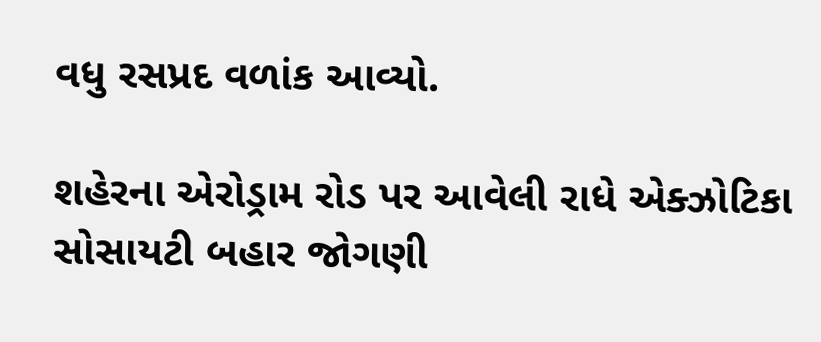વધુ રસપ્રદ વળાંક આવ્યો.

શહેરના એરોડ્રામ રોડ પર આવેલી રાધે એક્ઝોટિકા સોસાયટી બહાર જોગણી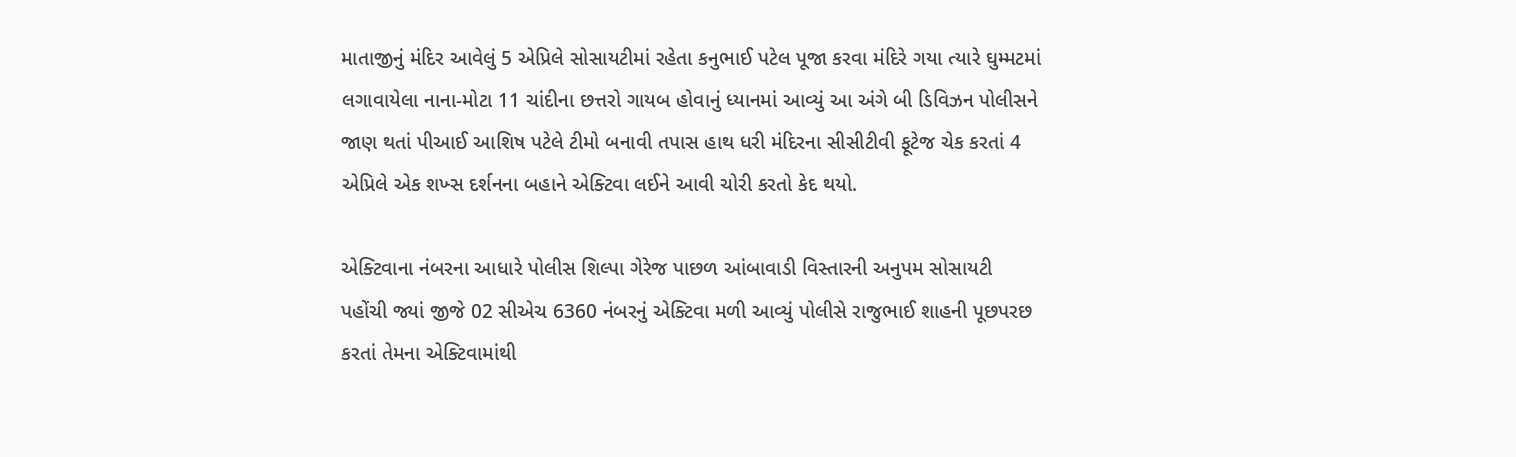માતાજીનું મંદિર આવેલું 5 એપ્રિલે સોસાયટીમાં રહેતા કનુભાઈ પટેલ પૂજા કરવા મંદિરે ગયા ત્યારે ઘુમ્મટમાં લગાવાયેલા નાના-મોટા 11 ચાંદીના છત્તરો ગાયબ હોવાનું ધ્યાનમાં આવ્યું આ અંગે બી ડિવિઝન પોલીસને જાણ થતાં પીઆઈ આશિષ પટેલે ટીમો બનાવી તપાસ હાથ ધરી મંદિરના સીસીટીવી ફૂટેજ ચેક કરતાં 4 એપ્રિલે એક શખ્સ દર્શનના બહાને એક્ટિવા લઈને આવી ચોરી કરતો કેદ થયો.

એક્ટિવાના નંબરના આધારે પોલીસ શિલ્પા ગેરેજ પાછળ આંબાવાડી વિસ્તારની અનુપમ સોસાયટી પહોંચી જ્યાં જીજે 02 સીએચ 6360 નંબરનું એક્ટિવા મળી આવ્યું પોલીસે રાજુભાઈ શાહની પૂછપરછ કરતાં તેમના એક્ટિવામાંથી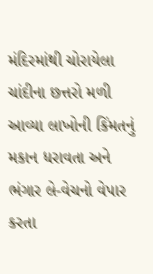મંદિરમાંથી ચોરાયેલા ચાંદીના છત્તરો મળી આવ્યા લાખોની કિંમતનું મકાન ધરાવતા અને ભંગાર લે-વેચનો વેપાર કરતા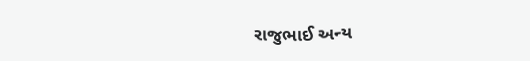રાજુભાઈ અન્ય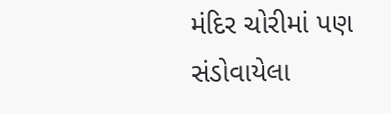મંદિર ચોરીમાં પણ સંડોવાયેલા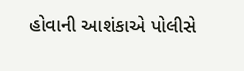હોવાની આશંકાએ પોલીસે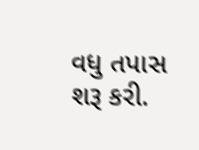વધુ તપાસ શરૂ કરી.